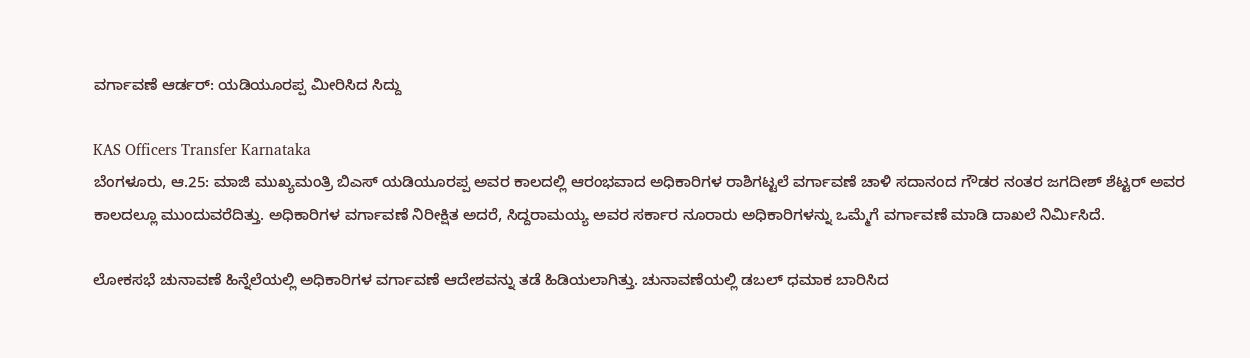ವರ್ಗಾವಣೆ ಆರ್ಡರ್: ಯಡಿಯೂರಪ್ಪ ಮೀರಿಸಿದ ಸಿದ್ದು

KAS Officers Transfer Karnataka
ಬೆಂಗಳೂರು, ಆ.25: ಮಾಜಿ ಮುಖ್ಯಮಂತ್ರಿ ಬಿಎಸ್ ಯಡಿಯೂರಪ್ಪ ಅವರ ಕಾಲದಲ್ಲಿ ಆರಂಭವಾದ ಅಧಿಕಾರಿಗಳ ರಾಶಿಗಟ್ಟಲೆ ವರ್ಗಾವಣೆ ಚಾಳಿ ಸದಾನಂದ ಗೌಡರ ನಂತರ ಜಗದೀಶ್ ಶೆಟ್ಟರ್ ಅವರ ಕಾಲದಲ್ಲೂ ಮುಂದುವರೆದಿತ್ತು. ಅಧಿಕಾರಿಗಳ ವರ್ಗಾವಣೆ ನಿರೀಕ್ಷಿತ ಅದರೆ, ಸಿದ್ದರಾಮಯ್ಯ ಅವರ ಸರ್ಕಾರ ನೂರಾರು ಅಧಿಕಾರಿಗಳನ್ನು ಒಮ್ಮೆಗೆ ವರ್ಗಾವಣೆ ಮಾಡಿ ದಾಖಲೆ ನಿರ್ಮಿಸಿದೆ.

ಲೋಕಸಭೆ ಚುನಾವಣೆ ಹಿನ್ನೆಲೆಯಲ್ಲಿ ಅಧಿಕಾರಿಗಳ ವರ್ಗಾವಣೆ ಆದೇಶವನ್ನು ತಡೆ ಹಿಡಿಯಲಾಗಿತ್ತು. ಚುನಾವಣೆಯಲ್ಲಿ ಡಬಲ್ ಧಮಾಕ ಬಾರಿಸಿದ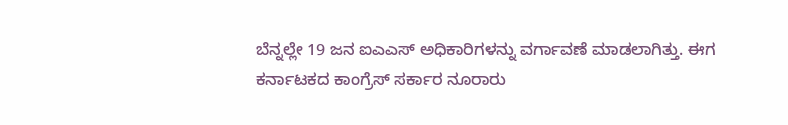ಬೆನ್ನಲ್ಲೇ 19 ಜನ ಐಎಎಸ್ ಅಧಿಕಾರಿಗಳನ್ನು ವರ್ಗಾವಣೆ ಮಾಡಲಾಗಿತ್ತು. ಈಗ ಕರ್ನಾಟಕದ ಕಾಂಗ್ರೆಸ್ ಸರ್ಕಾರ ನೂರಾರು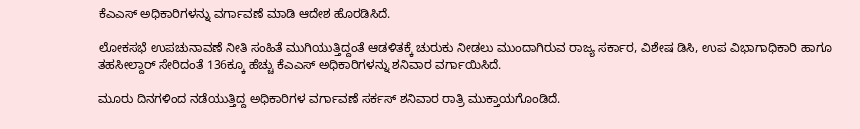ಕೆಎಎಸ್ ಅಧಿಕಾರಿಗಳನ್ನು ವರ್ಗಾವಣೆ ಮಾಡಿ ಆದೇಶ ಹೊರಡಿಸಿದೆ.

ಲೋಕಸಭೆ ಉಪಚುನಾವಣೆ ನೀತಿ ಸಂಹಿತೆ ಮುಗಿಯುತ್ತಿದ್ದಂತೆ ಆಡಳಿತಕ್ಕೆ ಚುರುಕು ನೀಡಲು ಮುಂದಾಗಿರುವ ರಾಜ್ಯ ಸರ್ಕಾರ, ವಿಶೇಷ ಡಿಸಿ, ಉಪ ವಿಭಾಗಾಧಿಕಾರಿ ಹಾಗೂ ತಹಸೀಲ್ದಾರ್ ಸೇರಿದಂತೆ 136ಕ್ಕೂ ಹೆಚ್ಚು ಕೆಎಎಸ್ ಅಧಿಕಾರಿಗಳನ್ನು ಶನಿವಾರ ವರ್ಗಾಯಿಸಿದೆ.

ಮೂರು ದಿನಗಳಿಂದ ನಡೆಯುತ್ತಿದ್ದ ಅಧಿಕಾರಿಗಳ ವರ್ಗಾವಣೆ ಸರ್ಕಸ್ ಶನಿವಾರ ರಾತ್ರಿ ಮುಕ್ತಾಯಗೊಂಡಿದೆ.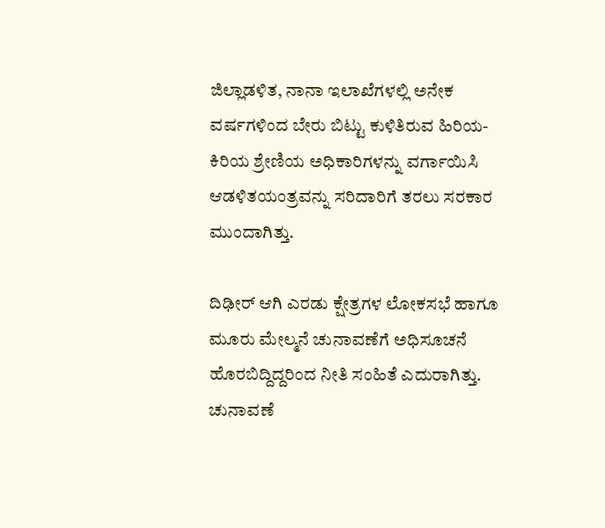ಜಿಲ್ಲಾಡಳಿತ, ನಾನಾ ಇಲಾಖೆಗಳಲ್ಲಿ ಅನೇಕ ವರ್ಷಗಳಿಂದ ಬೇರು ಬಿಟ್ಟು ಕುಳಿತಿರುವ ಹಿರಿಯ-ಕಿರಿಯ ಶ್ರೇಣಿಯ ಅಧಿಕಾರಿಗಳನ್ನು ವರ್ಗಾಯಿಸಿ ಆಡಳಿತಯಂತ್ರವನ್ನು ಸರಿದಾರಿಗೆ ತರಲು ಸರಕಾರ ಮುಂದಾಗಿತ್ತು.

ದಿಢೀರ್ ಆಗಿ ಎರಡು ಕ್ಷೇತ್ರಗಳ ಲೋಕಸಭೆ ಹಾಗೂ ಮೂರು ಮೇಲ್ಮನೆ ಚುನಾವಣೆಗೆ ಅಧಿಸೂಚನೆ ಹೊರಬಿದ್ದಿದ್ದರಿಂದ ನೀತಿ ಸಂಹಿತೆ ಎದುರಾಗಿತ್ತು. ಚುನಾವಣೆ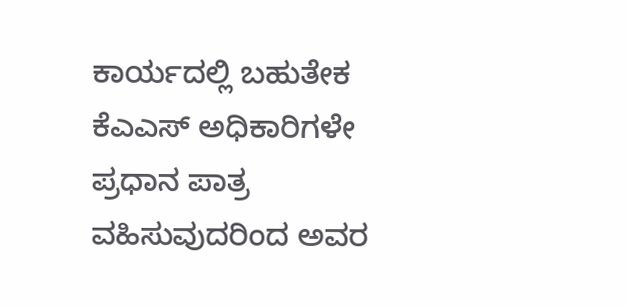ಕಾರ್ಯದಲ್ಲಿ ಬಹುತೇಕ ಕೆಎಎಸ್ ಅಧಿಕಾರಿಗಳೇ ಪ್ರಧಾನ ಪಾತ್ರ ವಹಿಸುವುದರಿಂದ ಅವರ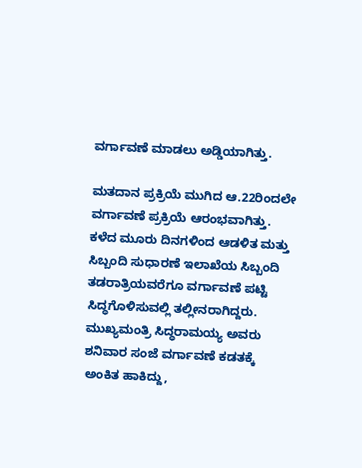ವರ್ಗಾವಣೆ ಮಾಡಲು ಅಡ್ಡಿಯಾಗಿತ್ತು.

ಮತದಾನ ಪ್ರಕ್ರಿಯೆ ಮುಗಿದ ಆ.22ರಿಂದಲೇ ವರ್ಗಾವಣೆ ಪ್ರಕ್ರಿಯೆ ಆರಂಭವಾಗಿತ್ತು. ಕಳೆದ ಮೂರು ದಿನಗಳಿಂದ ಆಡಳಿತ ಮತ್ತು ಸಿಬ್ಬಂದಿ ಸುಧಾರಣೆ ಇಲಾಖೆಯ ಸಿಬ್ಬಂದಿ ತಡರಾತ್ರಿಯವರೆಗೂ ವರ್ಗಾವಣೆ ಪಟ್ಟಿ ಸಿದ್ಧಗೊಳಿಸುವಲ್ಲಿ ತಲ್ಲೀನರಾಗಿದ್ದರು. ಮುಖ್ಯಮಂತ್ರಿ ಸಿದ್ಧರಾಮಯ್ಯ ಅವರು ಶನಿವಾರ ಸಂಜೆ ವರ್ಗಾವಣೆ ಕಡತಕ್ಕೆ ಅಂಕಿತ ಹಾಕಿದ್ದು,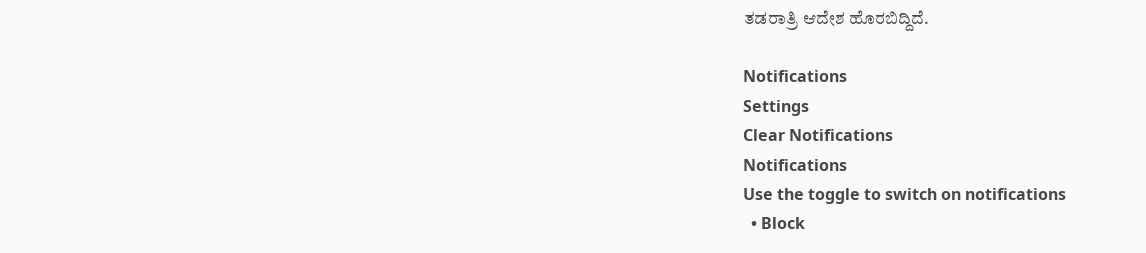ತಡರಾತ್ರಿ ಆದೇಶ ಹೊರಬಿದ್ದಿದೆ.

Notifications
Settings
Clear Notifications
Notifications
Use the toggle to switch on notifications
  • Block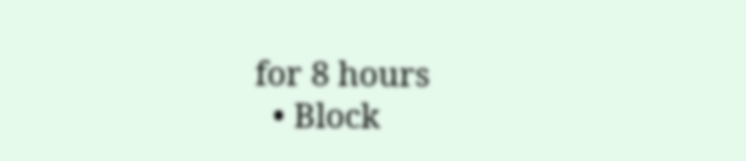for 8 hours
  • Block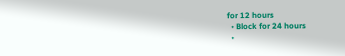for 12 hours
  • Block for 24 hours
  •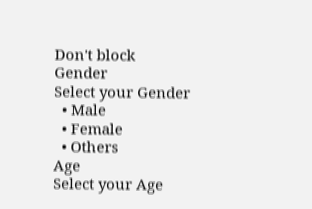Don't block
Gender
Select your Gender
  • Male
  • Female
  • Others
Age
Select your Age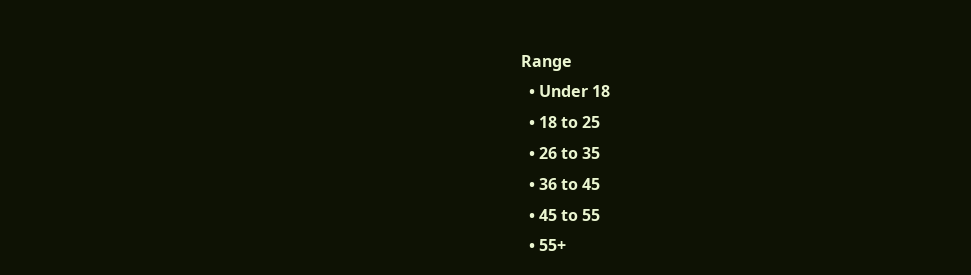Range
  • Under 18
  • 18 to 25
  • 26 to 35
  • 36 to 45
  • 45 to 55
  • 55+